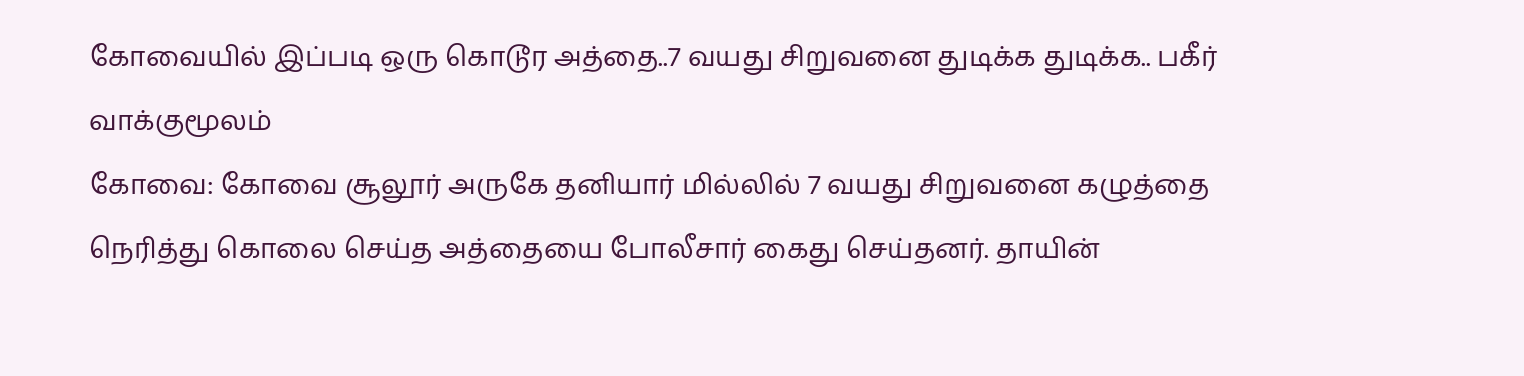கோவையில் இப்படி ஒரு கொடூர அத்தை..7 வயது சிறுவனை துடிக்க துடிக்க.. பகீர் வாக்குமூலம்
கோவை: கோவை சூலூர் அருகே தனியார் மில்லில் 7 வயது சிறுவனை கழுத்தை நெரித்து கொலை செய்த அத்தையை போலீசார் கைது செய்தனர். தாயின்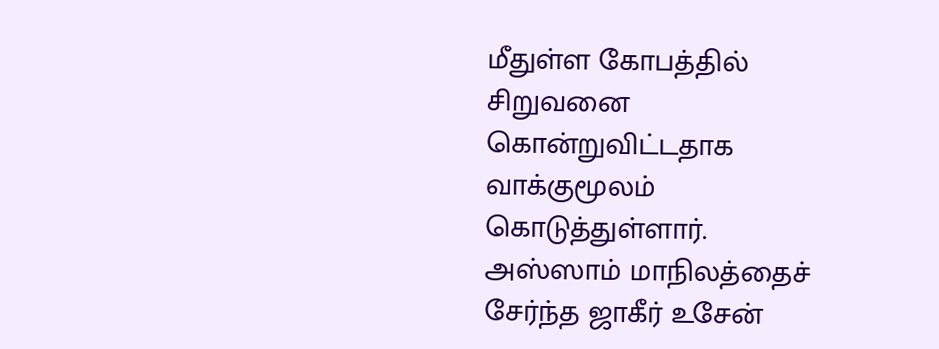மீதுள்ள கோபத்தில் சிறுவனை கொன்றுவிட்டதாக வாக்குமூலம் கொடுத்துள்ளார்.
அஸ்ஸாம் மாநிலத்தைச் சேர்ந்த ஜாகீர் உசேன்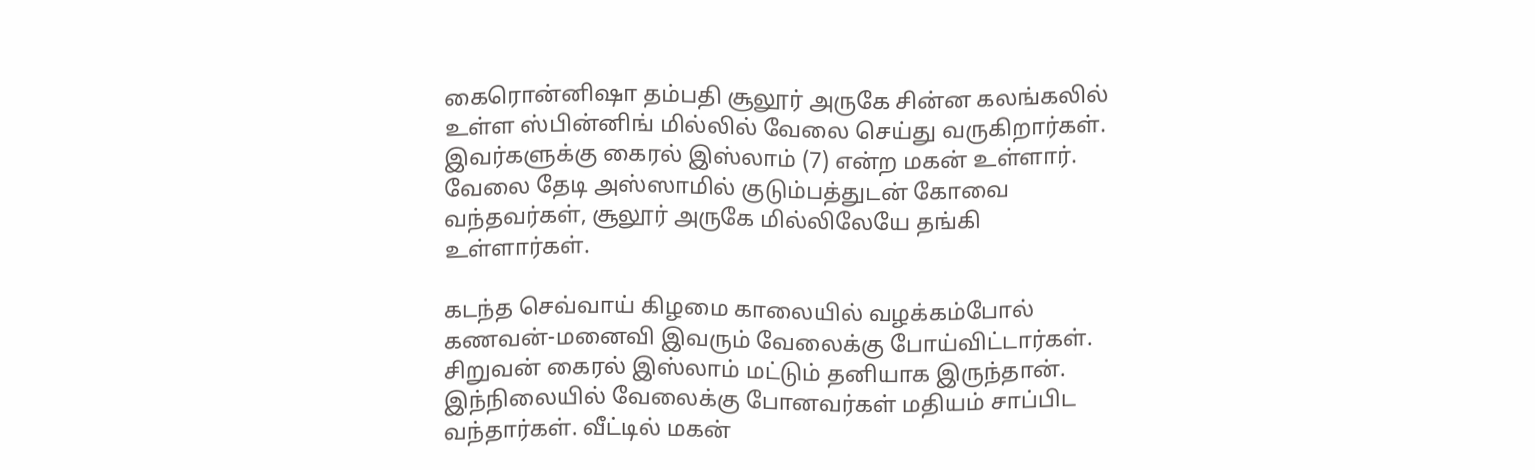கைரொன்னிஷா தம்பதி சூலூர் அருகே சின்ன கலங்கலில் உள்ள ஸ்பின்னிங் மில்லில் வேலை செய்து வருகிறார்கள். இவர்களுக்கு கைரல் இஸ்லாம் (7) என்ற மகன் உள்ளார். வேலை தேடி அஸ்ஸாமில் குடும்பத்துடன் கோவை வந்தவர்கள், சூலூர் அருகே மில்லிலேயே தங்கி உள்ளார்கள்.

கடந்த செவ்வாய் கிழமை காலையில் வழக்கம்போல் கணவன்-மனைவி இவரும் வேலைக்கு போய்விட்டார்கள். சிறுவன் கைரல் இஸ்லாம் மட்டும் தனியாக இருந்தான். இந்நிலையில் வேலைக்கு போனவர்கள் மதியம் சாப்பிட வந்தார்கள். வீட்டில் மகன்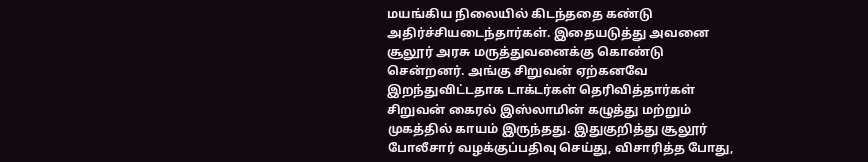மயங்கிய நிலையில் கிடந்ததை கண்டு அதிர்ச்சியடைந்தார்கள். இதையடுத்து அவனை சூலூர் அரசு மருத்துவனைக்கு கொண்டு சென்றனர். அங்கு சிறுவன் ஏற்கனவே இறந்துவிட்டதாக டாக்டர்கள் தெரிவித்தார்கள்
சிறுவன் கைரல் இஸ்லாமின் கழுத்து மற்றும் முகத்தில் காயம் இருந்தது. இதுகுறித்து சூலூர் போலீசார் வழக்குப்பதிவு செய்து, விசாரித்த போது,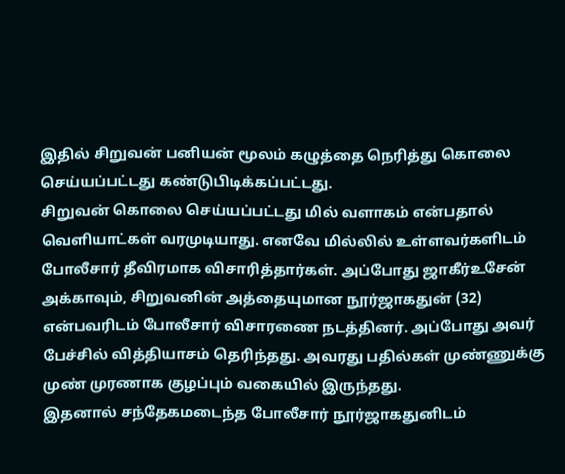இதில் சிறுவன் பனியன் மூலம் கழுத்தை நெரித்து கொலை செய்யப்பட்டது கண்டுபிடிக்கப்பட்டது.
சிறுவன் கொலை செய்யப்பட்டது மில் வளாகம் என்பதால் வெளியாட்கள் வரமுடியாது. எனவே மில்லில் உள்ளவர்களிடம் போலீசார் தீவிரமாக விசாரித்தார்கள். அப்போது ஜாகீர்உசேன் அக்காவும், சிறுவனின் அத்தையுமான நூர்ஜாகதுன் (32) என்பவரிடம் போலீசார் விசாரணை நடத்தினர். அப்போது அவர் பேச்சில் வித்தியாசம் தெரிந்தது. அவரது பதில்கள் முண்ணுக்கு முண் முரணாக குழப்பும் வகையில் இருந்தது.
இதனால் சந்தேகமடைந்த போலீசார் நூர்ஜாகதுனிடம்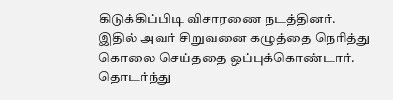கிடுக்கிப்பிடி விசாரணை நடத்தினர். இதில் அவர் சிறுவனை கழுத்தை நெரித்து கொலை செய்ததை ஒப்புக்கொண்டார். தொடர்ந்து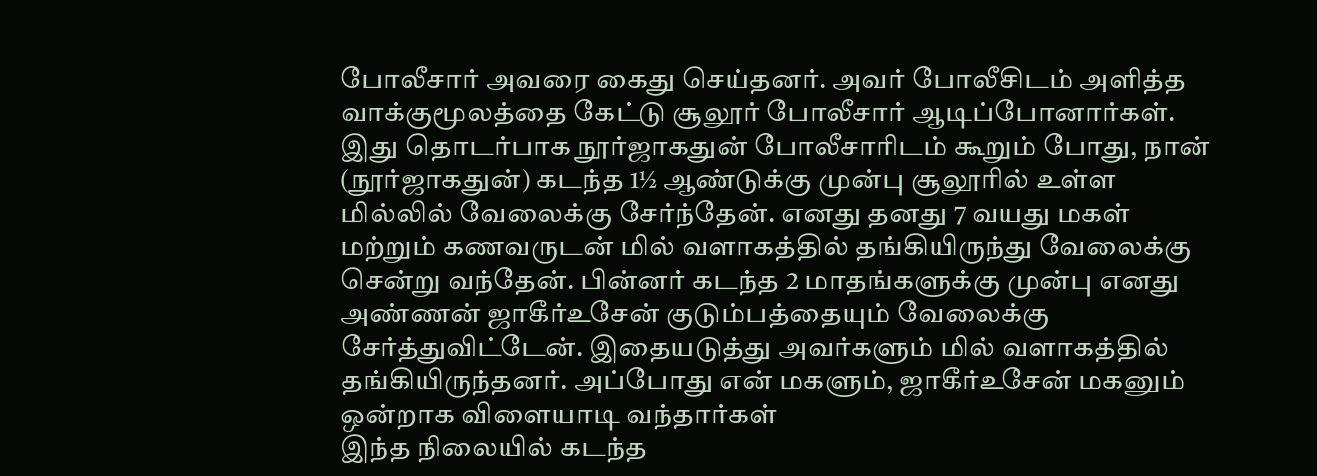போலீசார் அவரை கைது செய்தனர். அவர் போலீசிடம் அளித்த வாக்குமூலத்தை கேட்டு சூலூர் போலீசார் ஆடிப்போனார்கள்.
இது தொடர்பாக நூர்ஜாகதுன் போலீசாரிடம் கூறும் போது, நான் (நூர்ஜாகதுன்) கடந்த 1½ ஆண்டுக்கு முன்பு சூலூரில் உள்ள மில்லில் வேலைக்கு சேர்ந்தேன். எனது தனது 7 வயது மகள் மற்றும் கணவருடன் மில் வளாகத்தில் தங்கியிருந்து வேலைக்கு சென்று வந்தேன். பின்னர் கடந்த 2 மாதங்களுக்கு முன்பு எனது அண்ணன் ஜாகீர்உசேன் குடும்பத்தையும் வேலைக்கு சேர்த்துவிட்டேன். இதையடுத்து அவர்களும் மில் வளாகத்தில் தங்கியிருந்தனர். அப்போது என் மகளும், ஜாகீர்உசேன் மகனும் ஒன்றாக விளையாடி வந்தார்கள்
இந்த நிலையில் கடந்த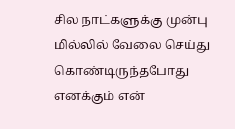சில நாட்களுக்கு முன்பு மில்லில் வேலை செய்து கொண்டிருந்தபோது எனக்கும் என்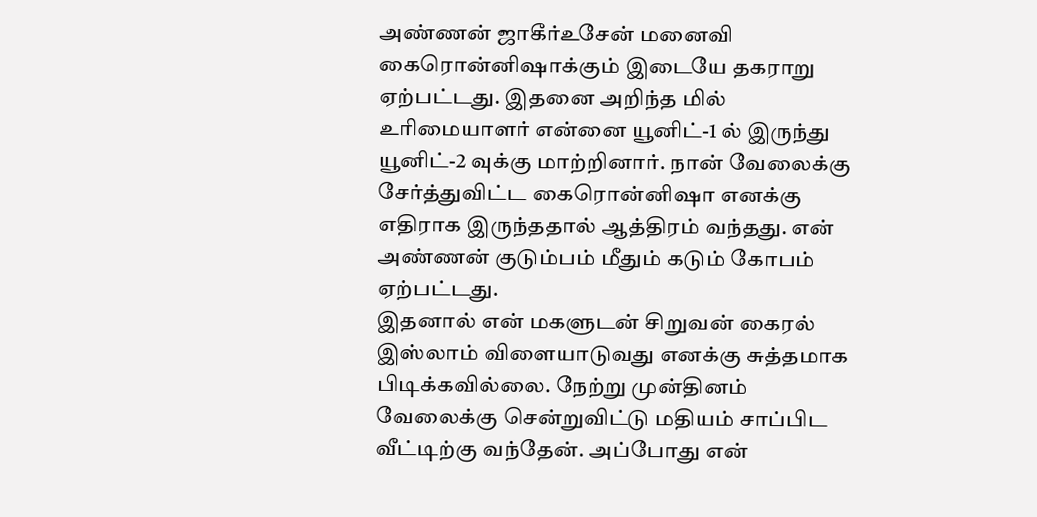அண்ணன் ஜாகீர்உசேன் மனைவி கைரொன்னிஷாக்கும் இடையே தகராறு ஏற்பட்டது. இதனை அறிந்த மில் உரிமையாளர் என்னை யூனிட்-1 ல் இருந்து யூனிட்-2 வுக்கு மாற்றினார். நான் வேலைக்கு சேர்த்துவிட்ட கைரொன்னிஷா எனக்கு எதிராக இருந்ததால் ஆத்திரம் வந்தது. என் அண்ணன் குடும்பம் மீதும் கடும் கோபம் ஏற்பட்டது.
இதனால் என் மகளுடன் சிறுவன் கைரல் இஸ்லாம் விளையாடுவது எனக்கு சுத்தமாக பிடிக்கவில்லை. நேற்று முன்தினம் வேலைக்கு சென்றுவிட்டு மதியம் சாப்பிட வீட்டிற்கு வந்தேன். அப்போது என்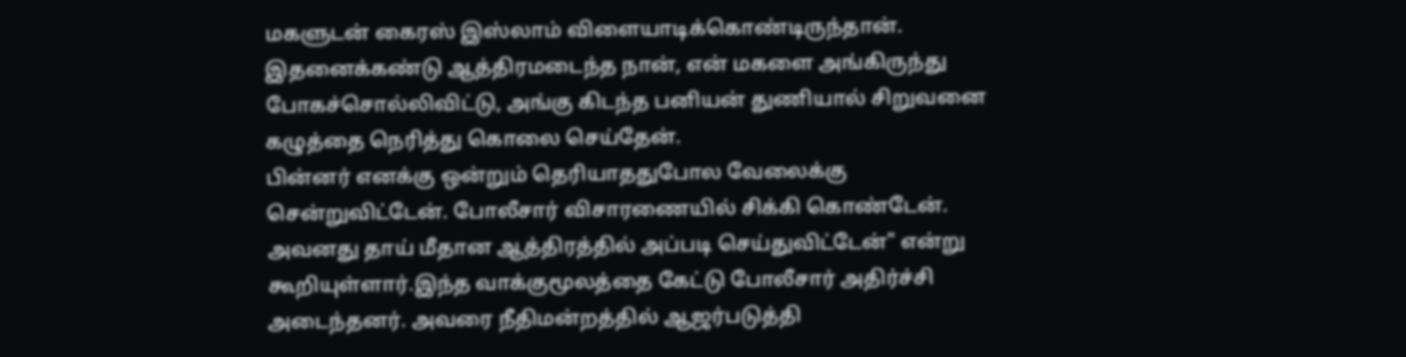மகளுடன் கைரஸ் இஸ்லாம் விளையாடிக்கொண்டிருந்தான். இதனைக்கண்டு ஆத்திரமடைந்த நான், என் மகளை அங்கிருந்து போகச்சொல்லிவிட்டு, அங்கு கிடந்த பனியன் துணியால் சிறுவனை கழுத்தை நெரித்து கொலை செய்தேன்.
பின்னர் எனக்கு ஒன்றும் தெரியாததுபோல வேலைக்கு சென்றுவிட்டேன். போலீசார் விசாரணையில் சிக்கி கொண்டேன். அவனது தாய் மீதான ஆத்திரத்தில் அப்படி செய்துவிட்டேன்" என்று கூறியுள்ளார்.இந்த வாக்குமூலத்தை கேட்டு போலீசார் அதிர்ச்சி அடைந்தனர். அவரை நீதிமன்றத்தில் ஆஜர்படுத்தி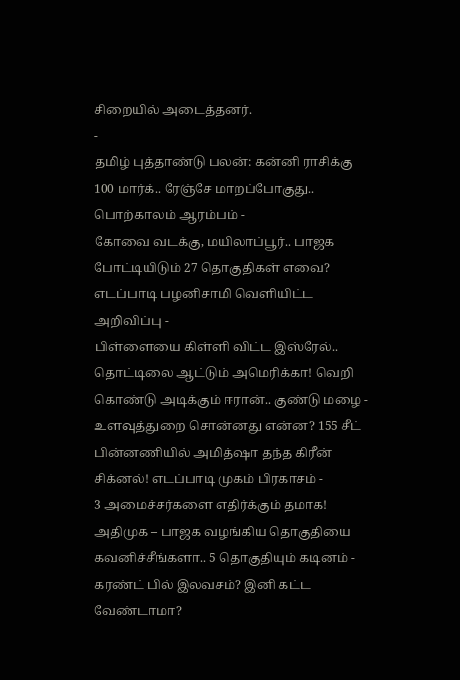சிறையில் அடைத்தனர்.
-
தமிழ் புத்தாண்டு பலன்: கன்னி ராசிக்கு 100 மார்க்.. ரேஞ்சே மாறப்போகுது.. பொற்காலம் ஆரம்பம் -
கோவை வடக்கு, மயிலாப்பூர்.. பாஜக போட்டியிடும் 27 தொகுதிகள் எவை? எடப்பாடி பழனிசாமி வெளியிட்ட அறிவிப்பு -
பிள்ளையை கிள்ளி விட்ட இஸ்ரேல்.. தொட்டிலை ஆட்டும் அமெரிக்கா! வெறி கொண்டு அடிக்கும் ஈரான்.. குண்டு மழை -
உளவுத்துறை சொன்னது என்ன? 155 சீட் பின்னணியில் அமித்ஷா தந்த கிரீன் சிக்னல்! எடப்பாடி முகம் பிரகாசம் -
3 அமைச்சர்களை எதிர்க்கும் தமாக! அதிமுக – பாஜக வழங்கிய தொகுதியை கவனிச்சீங்களா.. 5 தொகுதியும் கடினம் -
கரண்ட் பில் இலவசம்? இனி கட்ட வேண்டாமா?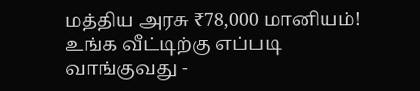மத்திய அரசு ₹78,000 மானியம்! உங்க வீட்டிற்கு எப்படி வாங்குவது -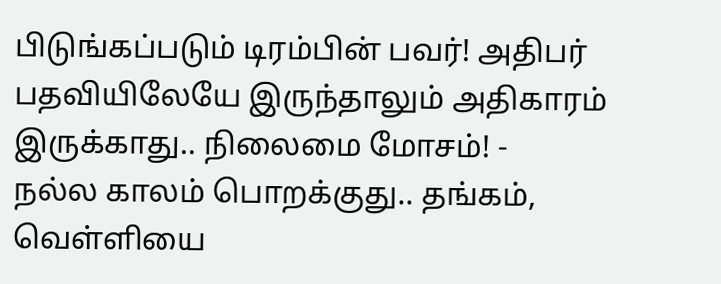பிடுங்கப்படும் டிரம்பின் பவர்! அதிபர் பதவியிலேயே இருந்தாலும் அதிகாரம் இருக்காது.. நிலைமை மோசம்! -
நல்ல காலம் பொறக்குது.. தங்கம், வெள்ளியை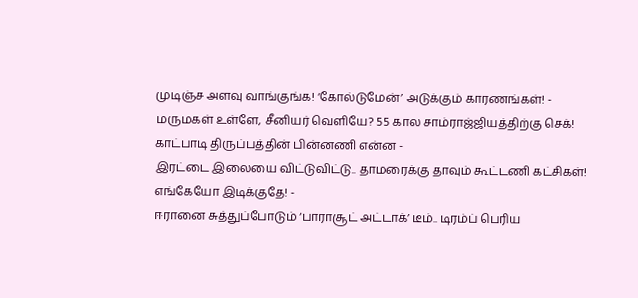முடிஞ்ச அளவு வாங்குங்க! ‘கோல்டுமேன்’ அடுக்கும் காரணங்கள்! -
மருமகள் உள்ளே, சீனியர் வெளியே? 55 கால சாம்ராஜ்ஜியத்திற்கு செக்! காட்பாடி திருப்பத்தின் பின்னணி என்ன -
இரட்டை இலையை விட்டுவிட்டு.. தாமரைக்கு தாவும் கூட்டணி கட்சிகள்! எங்கேயோ இடிக்குதே! -
ஈரானை சுத்துப்போடும் ‘பாராசூட் அட்டாக்’ டீம்.. டிரம்ப் பெரிய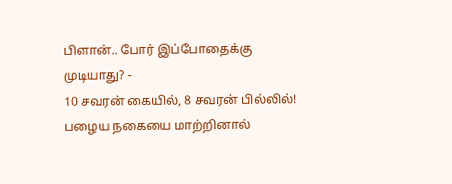பிளான்.. போர் இப்போதைக்கு முடியாது? -
10 சவரன் கையில், 8 சவரன் பில்லில்! பழைய நகையை மாற்றினால்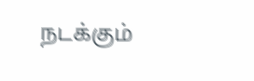நடக்கும்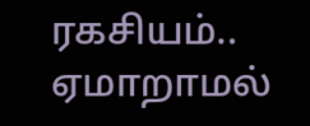ரகசியம்.. ஏமாறாமல்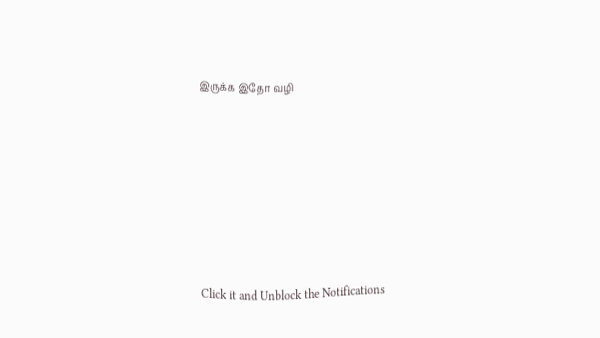இருக்க இதோ வழி












Click it and Unblock the Notifications